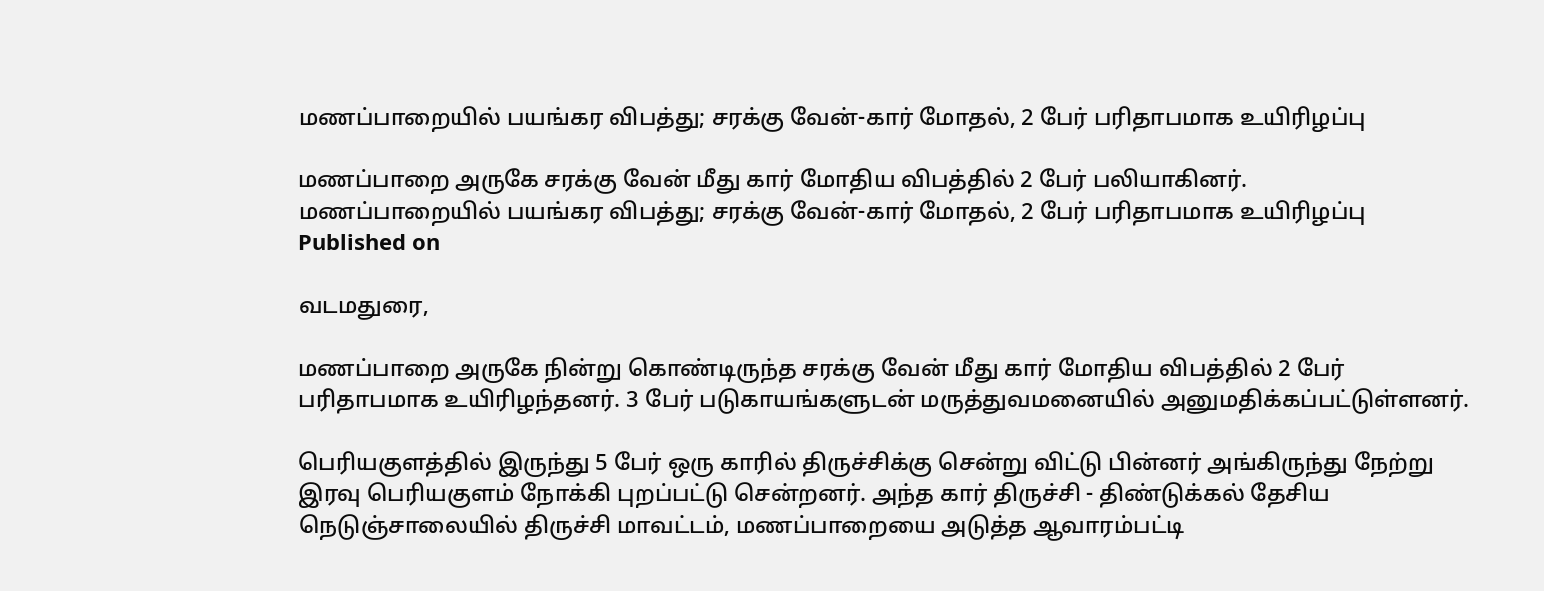மணப்பாறையில் பயங்கர விபத்து; சரக்கு வேன்-கார் மோதல், 2 பேர் பரிதாபமாக உயிரிழப்பு

மணப்பாறை அருகே சரக்கு வேன் மீது கார் மோதிய விபத்தில் 2 பேர் பலியாகினர்.
மணப்பாறையில் பயங்கர விபத்து; சரக்கு வேன்-கார் மோதல், 2 பேர் பரிதாபமாக உயிரிழப்பு
Published on

வடமதுரை,

மணப்பாறை அருகே நின்று கொண்டிருந்த சரக்கு வேன் மீது கார் மோதிய விபத்தில் 2 பேர் பரிதாபமாக உயிரிழந்தனர். 3 பேர் படுகாயங்களுடன் மருத்துவமனையில் அனுமதிக்கப்பட்டுள்ளனர்.

பெரியகுளத்தில் இருந்து 5 பேர் ஒரு காரில் திருச்சிக்கு சென்று விட்டு பின்னர் அங்கிருந்து நேற்று இரவு பெரியகுளம் நோக்கி புறப்பட்டு சென்றனர். அந்த கார் திருச்சி - திண்டுக்கல் தேசிய நெடுஞ்சாலையில் திருச்சி மாவட்டம், மணப்பாறையை அடுத்த ஆவாரம்பட்டி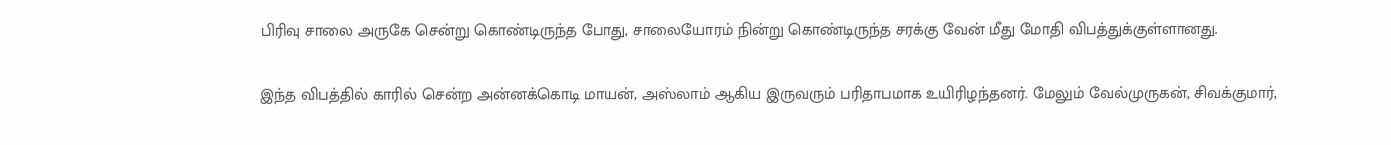பிரிவு சாலை அருகே சென்று கொண்டிருந்த போது, சாலையோரம் நின்று கொண்டிருந்த சரக்கு வேன் மீது மோதி விபத்துக்குள்ளானது.

இந்த விபத்தில் காரில் சென்ற அன்னக்கொடி மாயன், அஸ்லாம் ஆகிய இருவரும் பரிதாபமாக உயிரிழந்தனர். மேலும் வேல்முருகன், சிவக்குமார்,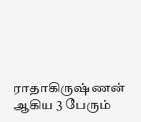ராதாகிருஷ்ணன் ஆகிய 3 பேரும்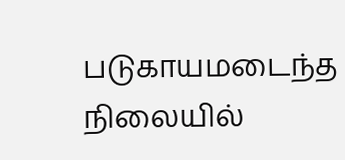படுகாயமடைந்த நிலையில்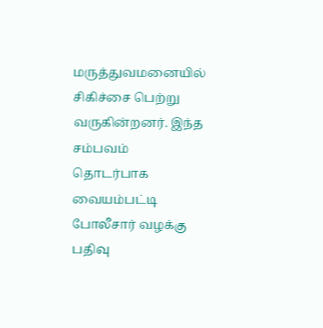மருத்துவமனையில் சிகிச்சை பெற்று வருகின்றனர். இந்த சம்பவம் தொடர்பாக வையம்பட்டி போலீசார் வழக்கு பதிவு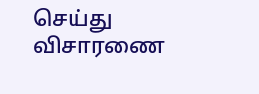செய்து விசாரணை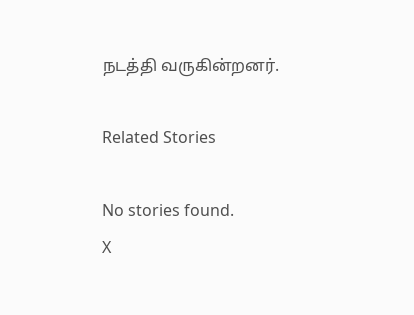நடத்தி வருகின்றனர்.

Related Stories

No stories found.
X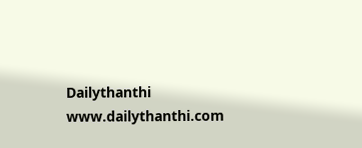Dailythanthi
www.dailythanthi.com